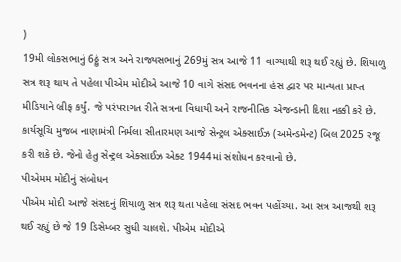)
19મી લોકસભાનું 6ઠ્ઠું સત્ર અને રાજ્યસભાનું 269મું સત્ર આજે 11 વાગ્યાથી શરૂ થઈ રહ્યું છે. શિયાળુ સત્ર શરૂ થાય તે પહેલા પીએમ મોદીએ આજે 10 વાગે સંસદ ભવનના હંસ દ્વાર પર માન્યતા પ્રાપ્ત મીડિયાને બ્રીફ કર્યું. જે પરંપરાગત રીતે સત્રના વિધાયી અને રાજનીતિક એજન્ડાની દિશા નક્કી કરે છે. કાર્યસૂચિ મુજબ નાણામંત્રી નિર્મલા સીતારમણ આજે સેન્ટ્રલ એક્સાઈઝ (અમેન્ડમેન્ટ) બિલ 2025 રજૂ કરી શકે છે. જેનો હેતુ સેન્ટ્રલ એક્સાઈઝ એક્ટ 1944માં સંશોધન કરવાનો છે.
પીએમમ મોદીનું સંબોધન
પીએમ મોદી આજે સંસદનું શિયાળુ સત્ર શરૂ થતા પહેલા સંસદ ભવન પહોંચ્યા. આ સત્ર આજથી શરૂ થઈ રહ્યું છે જે 19 ડિસેમ્બર સુધી ચાલશે. પીએમ મોદીએ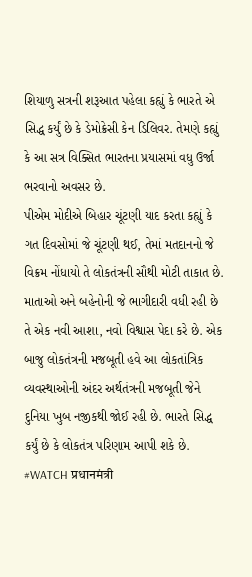શિયાળુ સત્રની શરૂઆત પહેલા કહ્યું કે ભારતે એ સિદ્ધ કર્યું છે કે ડેમોક્રેસી કેન ડિલિવર. તેમણે કહ્યું કે આ સત્ર વિક્સિત ભારતના પ્રયાસમાં વધુ ઉર્જા ભરવાનો અવસર છે.
પીએમ મોદીએ બિહાર ચૂંટણી યાદ કરતા કહ્યું કે ગત દિવસોમાં જે ચૂંટણી થઈ, તેમાં મતદાનનો જે વિક્રમ નોંધાયો તે લોકતંત્રની સૌથી મોટી તાકાત છે. માતાઓ અને બહેનોની જે ભાગીદારી વધી રહી છે તે એક નવી આશા, નવો વિશ્વાસ પેદા કરે છે. એક બાજુ લોકતંત્રની મજબૂતી હવે આ લોકતાંત્રિક વ્યવસ્થાઓની અંદર અર્થતંત્રની મજબૂતી જેને દુનિયા ખુબ નજીકથી જોઈ રહી છે. ભારતે સિદ્ધ કર્યું છે કે લોકતંત્ર પરિણામ આપી શકે છે.
#WATCH प्रधानमंत्री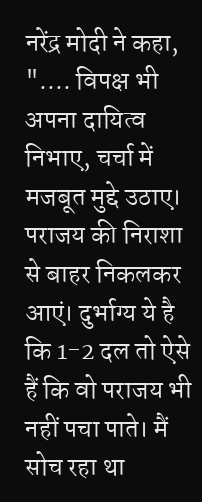नरेंद्र मोदी ने कहा, ".... विपक्ष भी अपना दायित्व निभाए, चर्चा में मजबूत मुद्दे उठाए। पराजय की निराशा से बाहर निकलकर आएं। दुर्भाग्य ये है कि 1-2 दल तो ऐसे हैं कि वो पराजय भी नहीं पचा पाते। मैं सोच रहा था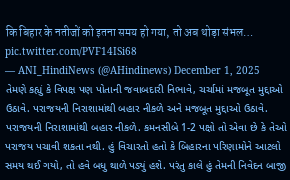कि बिहार के नतीजों को इतना समय हो गया, तो अब थोड़ा संभल… pic.twitter.com/PVF14ISi68
— ANI_HindiNews (@AHindinews) December 1, 2025
તેમણે કહ્યું કે વિપક્ષ પણ પોતાની જવાબદારી નિભાવે, ચર્ચામાં મજબૂત મુદ્દાઓ ઉઠાવે. પરાજયની નિરાશામાંથી બહાર નીકળે અને મજબૂત મુદ્દાઓ ઉઠાવે. પરાજયની નિરાશામાંથી બહાર નીકળે. કમનસીબે 1-2 પક્ષો તો એવા છે કે તેઓ પરાજય પચાવી શકતા નથી. હું વિચારતો હતો કે બિહારના પરિણામોને આટલો સમય થઈ ગયો, તો હવે બધુ થાળે પડ્યું હશે. પરંતુ કાલે હું તેમની નિવેદન બાજી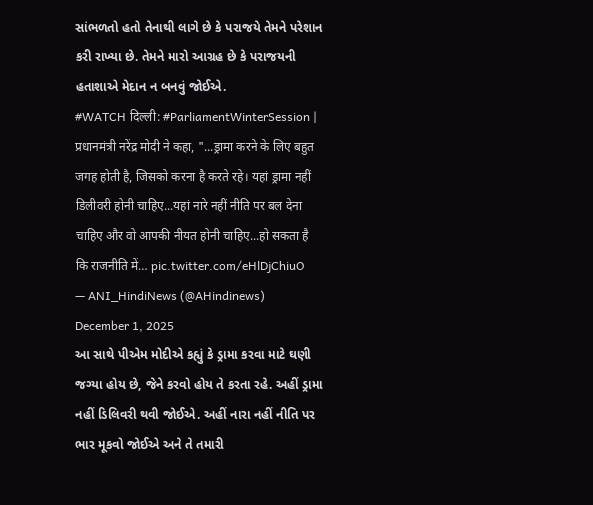સાંભળતો હતો તેનાથી લાગે છે કે પરાજયે તેમને પરેશાન કરી રાખ્યા છે. તેમને મારો આગ્રહ છે કે પરાજયની હતાશાએ મેદાન ન બનવું જોઈએ.
#WATCH दिल्ली: #ParliamentWinterSession | प्रधानमंत्री नरेंद्र मोदी ने कहा, "...ड्रामा करने के लिए बहुत जगह होती है, जिसको करना है करते रहे। यहां ड्रामा नहीं डिलीवरी होनी चाहिए...यहां नारे नहीं नीति पर बल देना चाहिए और वो आपकी नीयत होनी चाहिए...हो सकता है कि राजनीति में… pic.twitter.com/eHlDjChiuO
— ANI_HindiNews (@AHindinews) December 1, 2025
આ સાથે પીએમ મોદીએ કહ્યું કે ડ્રામા કરવા માટે ઘણી જગ્યા હોય છે, જેને કરવો હોય તે કરતા રહે. અહીં ડ્રામા નહીં ડિલિવરી થવી જોઈએ. અહીં નારા નહીં નીતિ પર ભાર મૂકવો જોઈએ અને તે તમારી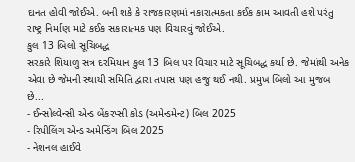દાનત હોવી જોઈએ. બની શકે કે રાજકારણમાં નકારાત્મકતા કઈક કામ આવતી હશે પરંતુ રાષ્ટ્ર નિર્માણ માટે કઈક સકારાત્મક પણ વિચારવું જોઈએ.
કુલ 13 બિલો સૂચિબદ્ધ
સરકારે શિયાળુ સત્ર દરમિયાન કુલ 13 બિલ પર વિચાર માટે સૂચિબદ્ધ કર્યા છે. જેમાંથી અનેક એવા છે જેમની સ્થાયી સમિતિ દ્વારા તપાસ પણ હજુ થઈ નથી. પ્રમુખ બિલો આ મુજબ છે...
- ઈન્સોલ્વેન્સી એન્ડ બેંકરપ્સી કોડ (અમેન્ડમેન્ટ) બિલ 2025
- રિપીલિંગ એન્ડ અમેન્ડિંગ બિલ 2025
- નેશનલ હાઈવે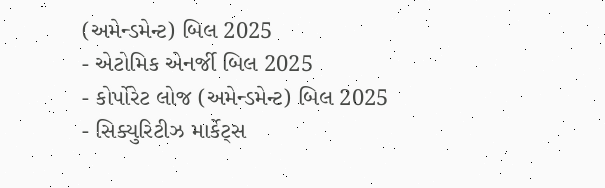(અમેન્ડમેન્ટ) બિલ 2025
- એટોમિક એનર્જી બિલ 2025
- કોર્પોરેટ લોજ (અમેન્ડમેન્ટ) બિલ 2025
- સિક્યુરિટીઝ માર્કેટ્સ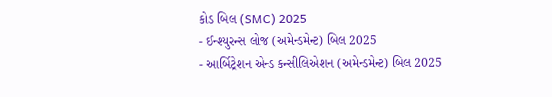કોડ બિલ (SMC) 2025
- ઈન્શ્યુરન્સ લોજ (અમેન્ડમેન્ટ) બિલ 2025
- આર્બિટ્રેશન એન્ડ કન્સીલિએશન (અમેન્ડમેન્ટ) બિલ 2025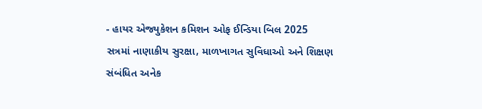- હાયર એજ્યુકેશન કમિશન ઓફ ઈન્ડિયા બિલ 2025
સત્રમાં નાણાકીય સુરક્ષા, માળખાગત સુવિધાઓ અને શિક્ષણ સંબંધિત અનેક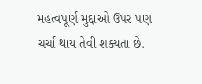મહત્વપૂર્ણ મુદ્દાઓ ઉપર પણ ચર્ચા થાય તેવી શક્યતા છે.